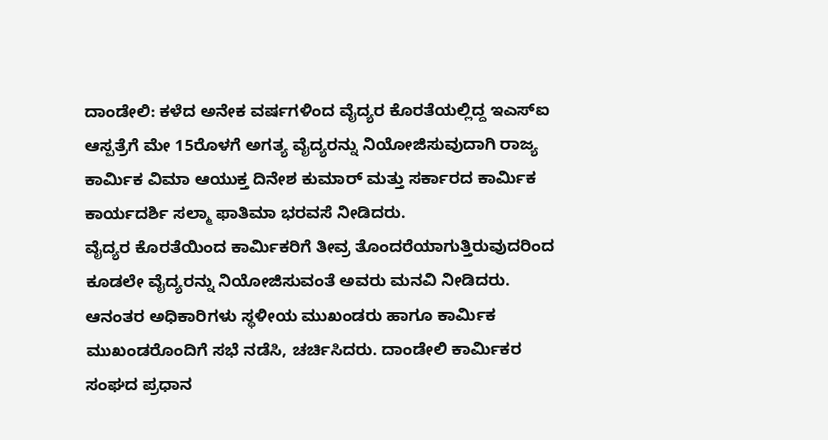ದಾಂಡೇಲಿ: ಕಳೆದ ಅನೇಕ ವರ್ಷಗಳಿಂದ ವೈದ್ಯರ ಕೊರತೆಯಲ್ಲಿದ್ದ ಇಎಸ್ಐ ಆಸ್ಪತ್ರೆಗೆ ಮೇ 15ರೊಳಗೆ ಅಗತ್ಯ ವೈದ್ಯರನ್ನು ನಿಯೋಜಿಸುವುದಾಗಿ ರಾಜ್ಯ ಕಾರ್ಮಿಕ ವಿಮಾ ಆಯುಕ್ತ ದಿನೇಶ ಕುಮಾರ್ ಮತ್ತು ಸರ್ಕಾರದ ಕಾರ್ಮಿಕ ಕಾರ್ಯದರ್ಶಿ ಸಲ್ಮಾ ಫಾತಿಮಾ ಭರವಸೆ ನೀಡಿದರು.
ವೈದ್ಯರ ಕೊರತೆಯಿಂದ ಕಾರ್ಮಿಕರಿಗೆ ತೀವ್ರ ತೊಂದರೆಯಾಗುತ್ತಿರುವುದರಿಂದ ಕೂಡಲೇ ವೈದ್ಯರನ್ನು ನಿಯೋಜಿಸುವಂತೆ ಅವರು ಮನವಿ ನೀಡಿದರು.
ಆನಂತರ ಅಧಿಕಾರಿಗಳು ಸ್ಥಳೀಯ ಮುಖಂಡರು ಹಾಗೂ ಕಾರ್ಮಿಕ ಮುಖಂಡರೊಂದಿಗೆ ಸಭೆ ನಡೆಸಿ, ಚರ್ಚಿಸಿದರು. ದಾಂಡೇಲಿ ಕಾರ್ಮಿಕರ ಸಂಘದ ಪ್ರಧಾನ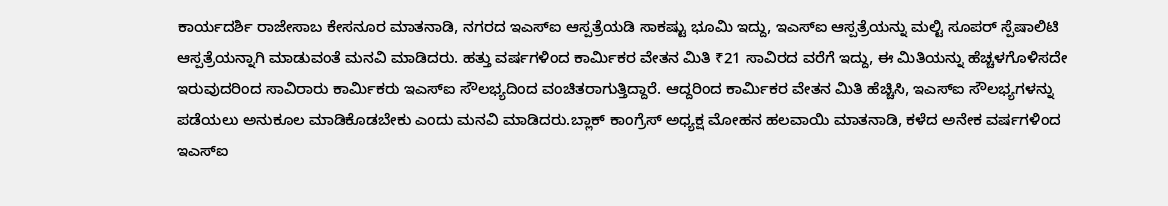ಕಾರ್ಯದರ್ಶಿ ರಾಜೇಸಾಬ ಕೇಸನೂರ ಮಾತನಾಡಿ, ನಗರದ ಇಎಸ್ಐ ಆಸ್ಪತ್ರೆಯಡಿ ಸಾಕಷ್ಟು ಭೂಮಿ ಇದ್ದು, ಇಎಸ್ಐ ಆಸ್ಪತ್ರೆಯನ್ನು ಮಲ್ಟಿ ಸೂಪರ್ ಸ್ಪೆಷಾಲಿಟಿ ಆಸ್ಪತ್ರೆಯನ್ನಾಗಿ ಮಾಡುವಂತೆ ಮನವಿ ಮಾಡಿದರು. ಹತ್ತು ವರ್ಷಗಳಿಂದ ಕಾರ್ಮಿಕರ ವೇತನ ಮಿತಿ ₹21 ಸಾವಿರದ ವರೆಗೆ ಇದ್ದು, ಈ ಮಿತಿಯನ್ನು ಹೆಚ್ಚಳಗೊಳಿಸದೇ ಇರುವುದರಿಂದ ಸಾವಿರಾರು ಕಾರ್ಮಿಕರು ಇಎಸ್ಐ ಸೌಲಭ್ಯದಿಂದ ವಂಚಿತರಾಗುತ್ತಿದ್ದಾರೆ. ಆದ್ದರಿಂದ ಕಾರ್ಮಿಕರ ವೇತನ ಮಿತಿ ಹೆಚ್ಚಿಸಿ, ಇಎಸ್ಐ ಸೌಲಭ್ಯಗಳನ್ನು ಪಡೆಯಲು ಅನುಕೂಲ ಮಾಡಿಕೊಡಬೇಕು ಎಂದು ಮನವಿ ಮಾಡಿದರು.ಬ್ಲಾಕ್ ಕಾಂಗ್ರೆಸ್ ಅಧ್ಯಕ್ಷ ಮೋಹನ ಹಲವಾಯಿ ಮಾತನಾಡಿ, ಕಳೆದ ಅನೇಕ ವರ್ಷಗಳಿಂದ ಇಎಸ್ಐ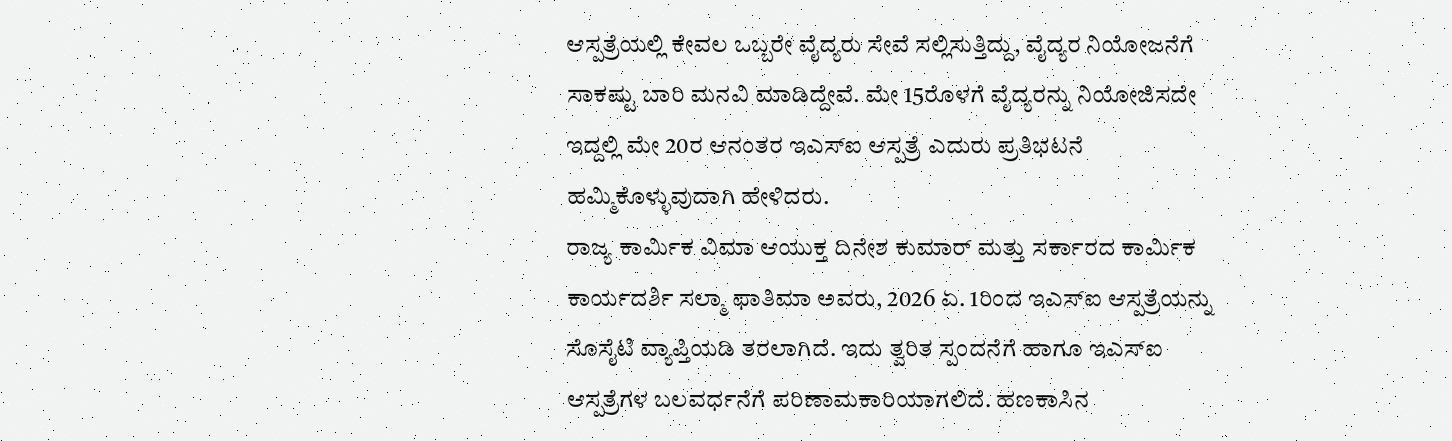ಆಸ್ಪತ್ರೆಯಲ್ಲಿ ಕೇವಲ ಒಬ್ಬರೇ ವೈದ್ಯರು ಸೇವೆ ಸಲ್ಲಿಸುತ್ತಿದ್ದು, ವೈದ್ಯರ ನಿಯೋಜನೆಗೆ ಸಾಕಷ್ಟು ಬಾರಿ ಮನವಿ ಮಾಡಿದ್ದೇವೆ. ಮೇ 15ರೊಳಗೆ ವೈದ್ಯರನ್ನು ನಿಯೋಜಿಸದೇ ಇದ್ದಲ್ಲಿ ಮೇ 20ರ ಆನಂತರ ಇಎಸ್ಐ ಆಸ್ಪತ್ರೆ ಎದುರು ಪ್ರತಿಭಟನೆ ಹಮ್ಮಿಕೊಳ್ಳುವುದಾಗಿ ಹೇಳಿದರು.
ರಾಜ್ಯ ಕಾರ್ಮಿಕ ವಿಮಾ ಆಯುಕ್ತ ದಿನೇಶ ಕುಮಾರ್ ಮತ್ತು ಸರ್ಕಾರದ ಕಾರ್ಮಿಕ ಕಾರ್ಯದರ್ಶಿ ಸಲ್ಮಾ ಫಾತಿಮಾ ಅವರು, 2026 ಏ. 1ರಿಂದ ಇಎಸ್ಐ ಆಸ್ಪತ್ರೆಯನ್ನು ಸೊಸೈಟಿ ವ್ಯಾಪ್ತಿಯಡಿ ತರಲಾಗಿದೆ. ಇದು ತ್ವರಿತ ಸ್ಪಂದನೆಗೆ ಹಾಗೂ ಇಎಸ್ಐ ಆಸ್ಪತ್ರೆಗಳ ಬಲವರ್ಧನೆಗೆ ಪರಿಣಾಮಕಾರಿಯಾಗಲಿದೆ. ಹಣಕಾಸಿನ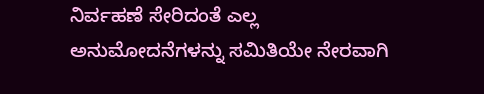ನಿರ್ವಹಣೆ ಸೇರಿದಂತೆ ಎಲ್ಲ ಅನುಮೋದನೆಗಳನ್ನು ಸಮಿತಿಯೇ ನೇರವಾಗಿ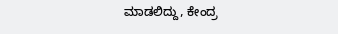ಮಾಡಲಿದ್ದು, ಕೇಂದ್ರ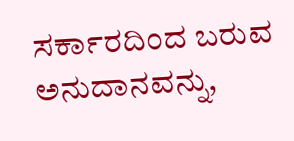ಸರ್ಕಾರದಿಂದ ಬರುವ ಅನುದಾನವನ್ನು,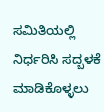ಸಮಿತಿಯಲ್ಲಿ ನಿರ್ಧರಿಸಿ ಸದ್ಬಳಕೆ ಮಾಡಿಕೊಳ್ಳಲು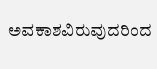ಅವಕಾಶವಿರುವುದರಿಂದ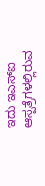ಇದು ಇಎಸ್ಐ ಆಸ್ಪತ್ರೆಗಳಲ್ಲಿರುವ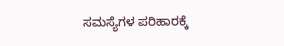ಸಮಸ್ಯೆಗಳ ಪರಿಹಾರಕ್ಕೆ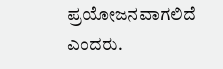ಪ್ರಯೋಜನವಾಗಲಿದೆ ಎಂದರು.